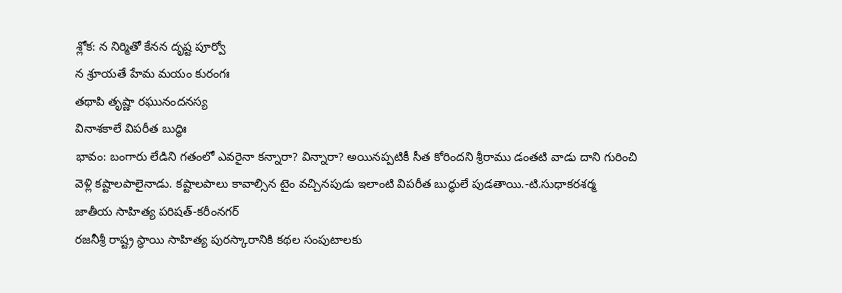శ్లోక: న నిర్మితో కేనన దృష్ట పూర్వో
న శ్రూయతే హేమ మయం కురంగః
తథాపి తృష్ణా రఘునందనస్య
వినాశకాలే విపరీత బుద్ధిః
భావం: బంగారు లేడిని గతంలో ఎవరైనా కన్నారా? విన్నారా? అయినప్పటికీ సీత కోరిందని శ్రీరాము డంతటి వాడు దాని గురించి
వెళ్లి కష్టాలపాలైనాడు. కష్టాలపాలు కావాల్సిన టైం వచ్చినపుడు ఇలాంటి విపరీత బుద్ధులే పుడతాయి.-టి.సుధాకరశర్మ
జాతీయ సాహిత్య పరిషత్-కరీంనగర్
రజనీశ్రీ రాష్ట్ర స్థాయి సాహిత్య పురస్కారానికి కథల సంపుటాలకు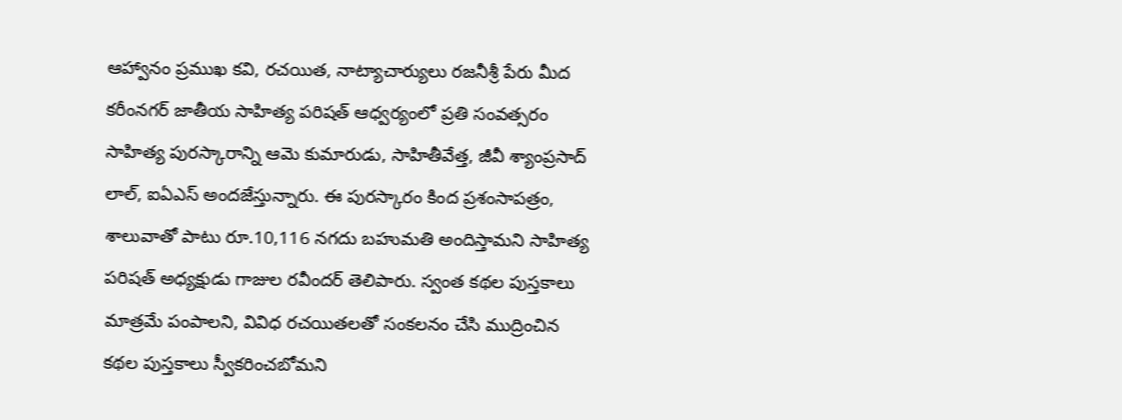ఆహ్వానం ప్రముఖ కవి, రచయిత, నాట్యాచార్యులు రజనీశ్రీ పేరు మీద కరీంనగర్ జాతీయ సాహిత్య పరిషత్ ఆధ్వర్యంలో ప్రతి సంవత్సరం సాహిత్య పురస్కారాన్ని ఆమె కుమారుడు, సాహితీవేత్త, జీవీ శ్యాంప్రసాద్ లాల్, ఐఏఎస్ అందజేస్తున్నారు. ఈ పురస్కారం కింద ప్రశంసాపత్రం, శాలువాతో పాటు రూ.10,116 నగదు బహుమతి అందిస్తామని సాహిత్య పరిషత్ అధ్యక్షుడు గాజుల రవీందర్ తెలిపారు. స్వంత కథల పుస్తకాలు మాత్రమే పంపాలని, వివిధ రచయితలతో సంకలనం చేసి ముద్రించిన కథల పుస్తకాలు స్వీకరించబోమని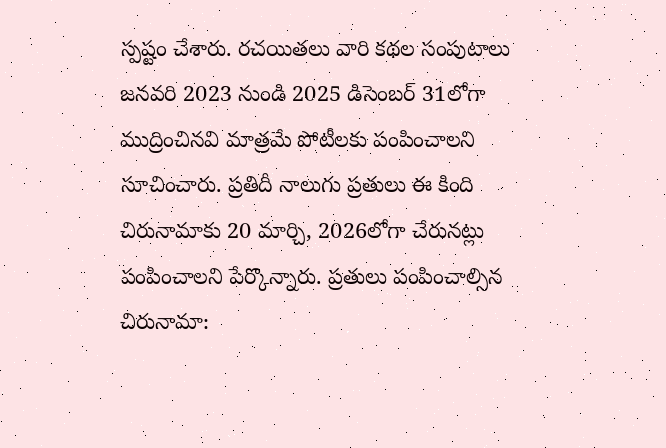స్పష్టం చేశారు. రచయితలు వారి కథల సంపుటాలు జనవరి 2023 నుండి 2025 డిసెంబర్ 31లోగా ముద్రించినవి మాత్రమే పోటీలకు పంపించాలని సూచించారు. ప్రతిదీ నాలుగు ప్రతులు ఈ కింది చిరునామాకు 20 మార్చి, 2026లోగా చేరునట్లు పంపించాలని పేర్కొన్నారు. ప్రతులు పంపించాల్సిన చిరునామా: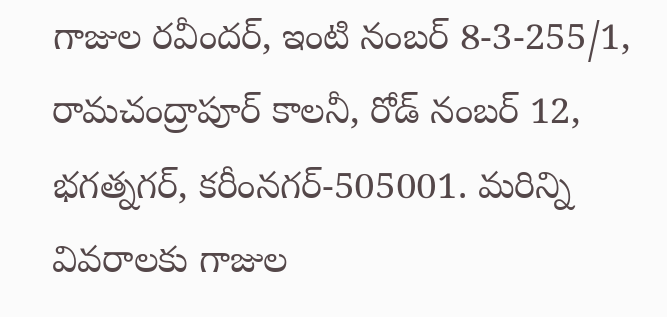గాజుల రవీందర్, ఇంటి నంబర్ 8-3-255/1, రామచంద్రాపూర్ కాలనీ, రోడ్ నంబర్ 12, భగత్నగర్, కరీంనగర్-505001. మరిన్ని వివరాలకు గాజుల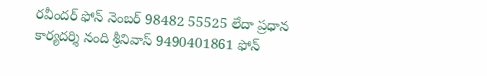రవీందర్ ఫోన్ నెంబర్ 98482 55525 లేదా ప్రధాన కార్యదర్శి నంది శ్రీనివాస్ 9490401861 ఫోన్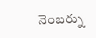నెంబర్ను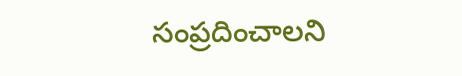సంప్రదించాలని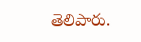తెలిపారు.